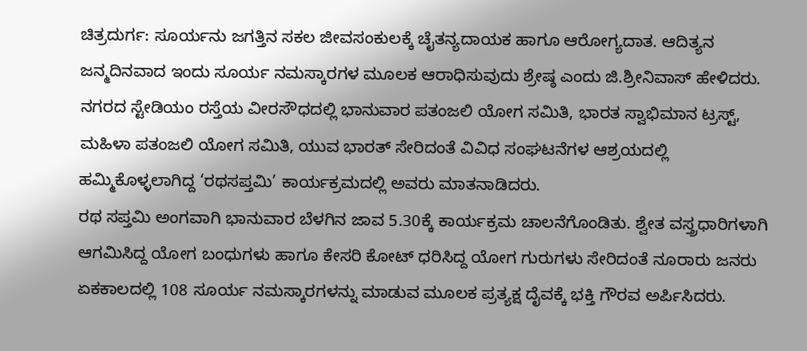ಚಿತ್ರದುರ್ಗ: ಸೂರ್ಯನು ಜಗತ್ತಿನ ಸಕಲ ಜೀವಸಂಕುಲಕ್ಕೆ ಚೈತನ್ಯದಾಯಕ ಹಾಗೂ ಆರೋಗ್ಯದಾತ. ಆದಿತ್ಯನ ಜನ್ಮದಿನವಾದ ಇಂದು ಸೂರ್ಯ ನಮಸ್ಕಾರಗಳ ಮೂಲಕ ಆರಾಧಿಸುವುದು ಶ್ರೇಷ್ಠ ಎಂದು ಜಿ.ಶ್ರೀನಿವಾಸ್ ಹೇಳಿದರು.
ನಗರದ ಸ್ಟೇಡಿಯಂ ರಸ್ತೆಯ ವೀರಸೌಧದಲ್ಲಿ ಭಾನುವಾರ ಪತಂಜಲಿ ಯೋಗ ಸಮಿತಿ, ಭಾರತ ಸ್ವಾಭಿಮಾನ ಟ್ರಸ್ಟ್, ಮಹಿಳಾ ಪತಂಜಲಿ ಯೋಗ ಸಮಿತಿ, ಯುವ ಭಾರತ್ ಸೇರಿದಂತೆ ವಿವಿಧ ಸಂಘಟನೆಗಳ ಆಶ್ರಯದಲ್ಲಿ ಹಮ್ಮಿಕೊಳ್ಳಲಾಗಿದ್ದ ‘ರಥಸಪ್ತಮಿ’ ಕಾರ್ಯಕ್ರಮದಲ್ಲಿ ಅವರು ಮಾತನಾಡಿದರು.
ರಥ ಸಪ್ತಮಿ ಅಂಗವಾಗಿ ಭಾನುವಾರ ಬೆಳಗಿನ ಜಾವ 5.30ಕ್ಕೆ ಕಾರ್ಯಕ್ರಮ ಚಾಲನೆಗೊಂಡಿತು. ಶ್ವೇತ ವಸ್ತ್ರಧಾರಿಗಳಾಗಿ ಆಗಮಿಸಿದ್ದ ಯೋಗ ಬಂಧುಗಳು ಹಾಗೂ ಕೇಸರಿ ಕೋಟ್ ಧರಿಸಿದ್ದ ಯೋಗ ಗುರುಗಳು ಸೇರಿದಂತೆ ನೂರಾರು ಜನರು ಏಕಕಾಲದಲ್ಲಿ 108 ಸೂರ್ಯ ನಮಸ್ಕಾರಗಳನ್ನು ಮಾಡುವ ಮೂಲಕ ಪ್ರತ್ಯಕ್ಷ ದೈವಕ್ಕೆ ಭಕ್ತಿ ಗೌರವ ಅರ್ಪಿಸಿದರು.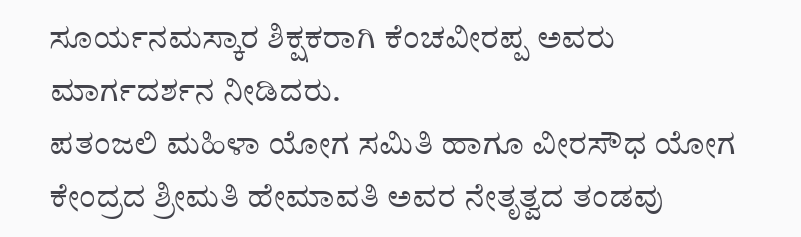ಸೂರ್ಯನಮಸ್ಕಾರ ಶಿಕ್ಷಕರಾಗಿ ಕೆಂಚವೀರಪ್ಪ ಅವರು ಮಾರ್ಗದರ್ಶನ ನೀಡಿದರು.
ಪತಂಜಲಿ ಮಹಿಳಾ ಯೋಗ ಸಮಿತಿ ಹಾಗೂ ವೀರಸೌಧ ಯೋಗ ಕೇಂದ್ರದ ಶ್ರೀಮತಿ ಹೇಮಾವತಿ ಅವರ ನೇತೃತ್ವದ ತಂಡವು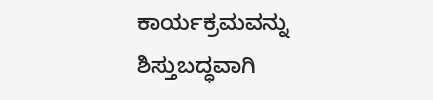ಕಾರ್ಯಕ್ರಮವನ್ನು ಶಿಸ್ತುಬದ್ಧವಾಗಿ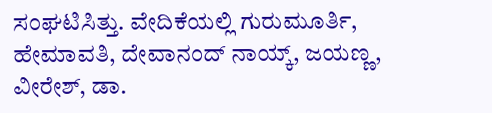ಸಂಘಟಿಸಿತ್ತು. ವೇದಿಕೆಯಲ್ಲಿ ಗುರುಮೂರ್ತಿ, ಹೇಮಾವತಿ, ದೇವಾನಂದ್ ನಾಯ್ಕ್, ಜಯಣ್ಣ, ವೀರೇಶ್, ಡಾ.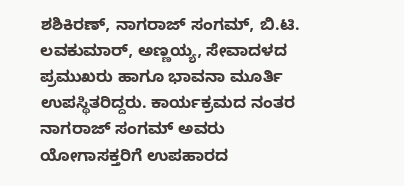ಶಶಿಕಿರಣ್, ನಾಗರಾಜ್ ಸಂಗಮ್, ಬಿ.ಟಿ. ಲವಕುಮಾರ್, ಅಣ್ಣಯ್ಯ, ಸೇವಾದಳದ ಪ್ರಮುಖರು ಹಾಗೂ ಭಾವನಾ ಮೂರ್ತಿ ಉಪಸ್ಥಿತರಿದ್ದರು. ಕಾರ್ಯಕ್ರಮದ ನಂತರ ನಾಗರಾಜ್ ಸಂಗಮ್ ಅವರು ಯೋಗಾಸಕ್ತರಿಗೆ ಉಪಹಾರದ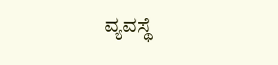ವ್ಯವಸ್ಥೆ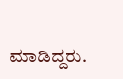ಮಾಡಿದ್ದರು.